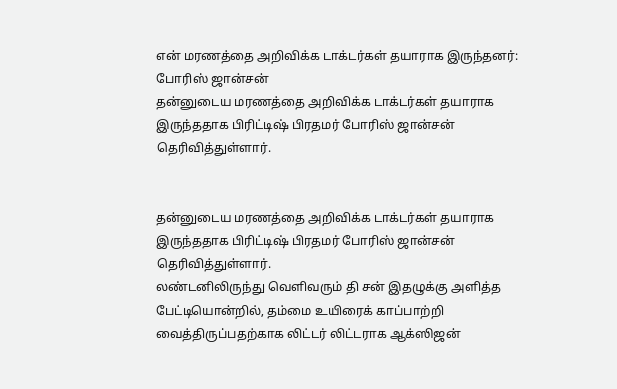என் மரணத்தை அறிவிக்க டாக்டர்கள் தயாராக இருந்தனர்: போரிஸ் ஜான்சன்
தன்னுடைய மரணத்தை அறிவிக்க டாக்டர்கள் தயாராக இருந்ததாக பிரிட்டிஷ் பிரதமர் போரிஸ் ஜான்சன் தெரிவித்துள்ளார்.


தன்னுடைய மரணத்தை அறிவிக்க டாக்டர்கள் தயாராக இருந்ததாக பிரிட்டிஷ் பிரதமர் போரிஸ் ஜான்சன் தெரிவித்துள்ளார்.
லண்டனிலிருந்து வெளிவரும் தி சன் இதழுக்கு அளித்த பேட்டியொன்றில், தம்மை உயிரைக் காப்பாற்றி வைத்திருப்பதற்காக லிட்டர் லிட்டராக ஆக்ஸிஜன்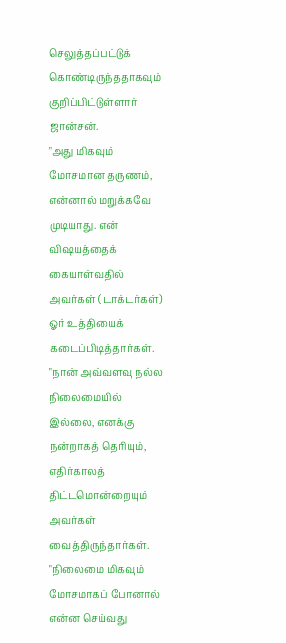செலுத்தப்பட்டுக் கொண்டிருந்ததாகவும் குறிப்பிட்டுள்ளார் ஜான்சன்.
"அது மிகவும் மோசமான தருணம், என்னால் மறுக்கவே முடியாது. என் விஷயத்தைக் கையாள்வதில் அவர்கள் (டாக்டர்கள்) ஓர் உத்தியைக் கடைப்பிடித்தார்கள்.
"நான் அவ்வளவு நல்ல நிலைமையில் இல்லை, எனக்கு நன்றாகத் தெரியும், எதிர்காலத் திட்டமொன்றையும் அவர்கள் வைத்திருந்தார்கள்.
"நிலைமை மிகவும் மோசமாகப் போனால் என்ன செய்வது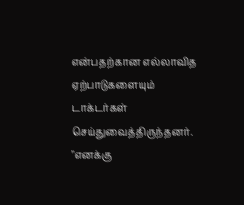என்பதற்கான எல்லாவித ஏற்பாடுகளையும் டாக்டர்கள் செய்துவைத்திருந்தனர்.
"எனக்கு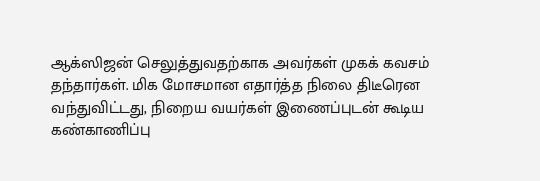ஆக்ஸிஜன் செலுத்துவதற்காக அவர்கள் முகக் கவசம் தந்தார்கள். மிக மோசமான எதார்த்த நிலை திடீரென வந்துவிட்டது, நிறைய வயர்கள் இணைப்புடன் கூடிய கண்காணிப்பு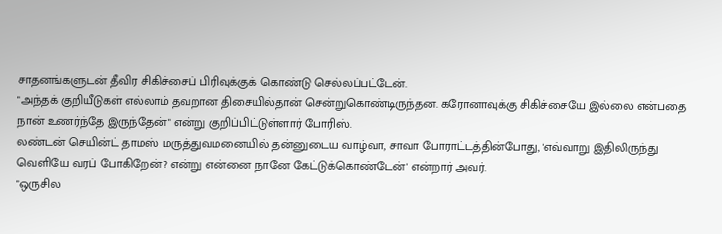சாதனங்களுடன் தீவிர சிகிச்சைப் பிரிவுக்குக் கொண்டு செல்லப்பட்டேன்.
"அந்தக் குறியீடுகள் எல்லாம் தவறான திசையில்தான் சென்றுகொண்டிருந்தன. கரோனாவுக்கு சிகிச்சையே இல்லை என்பதை நான் உணர்ந்தே இருந்தேன்" என்று குறிப்பிட்டுள்ளார் போரிஸ்.
லண்டன் செயின்ட் தாமஸ் மருத்துவமனையில் தன்னுடைய வாழ்வா, சாவா போராட்டத்தின்போது, 'எவ்வாறு இதிலிருந்து வெளியே வரப் போகிறேன்? என்று என்னை நானே கேட்டுக்கொண்டேன்' என்றார் அவர்.
"ஒருசில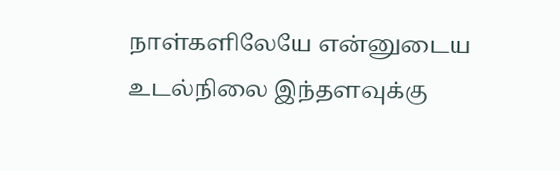நாள்களிலேயே என்னுடைய உடல்நிலை இந்தளவுக்கு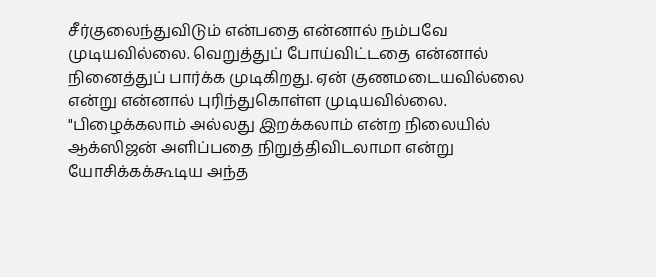சீர்குலைந்துவிடும் என்பதை என்னால் நம்பவே முடியவில்லை. வெறுத்துப் போய்விட்டதை என்னால் நினைத்துப் பார்க்க முடிகிறது. ஏன் குணமடையவில்லை என்று என்னால் புரிந்துகொள்ள முடியவில்லை.
"பிழைக்கலாம் அல்லது இறக்கலாம் என்ற நிலையில் ஆக்ஸிஜன் அளிப்பதை நிறுத்திவிடலாமா என்று யோசிக்கக்கூடிய அந்த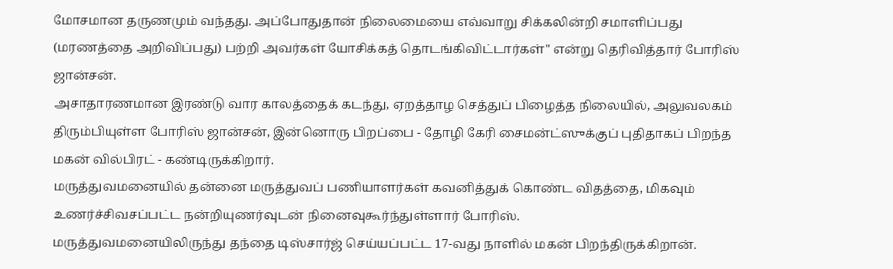மோசமான தருணமும் வந்தது. அப்போதுதான் நிலைமையை எவ்வாறு சிக்கலின்றி சமாளிப்பது (மரணத்தை அறிவிப்பது) பற்றி அவர்கள் யோசிக்கத் தொடங்கிவிட்டார்கள்" என்று தெரிவித்தார் போரிஸ் ஜான்சன்.
அசாதாரணமான இரண்டு வார காலத்தைக் கடந்து, ஏறத்தாழ செத்துப் பிழைத்த நிலையில், அலுவலகம் திரும்பியுள்ள போரிஸ் ஜான்சன், இன்னொரு பிறப்பை - தோழி கேரி சைமன்ட்ஸுக்குப் புதிதாகப் பிறந்த மகன் வில்பிரட் - கண்டிருக்கிறார்.
மருத்துவமனையில் தன்னை மருத்துவப் பணியாளர்கள் கவனித்துக் கொண்ட விதத்தை, மிகவும் உணர்ச்சிவசப்பட்ட நன்றியுணர்வுடன் நினைவுகூர்ந்துள்ளார் போரிஸ்.
மருத்துவமனையிலிருந்து தந்தை டிஸ்சார்ஜ் செய்யப்பட்ட 17-வது நாளில் மகன் பிறந்திருக்கிறான்.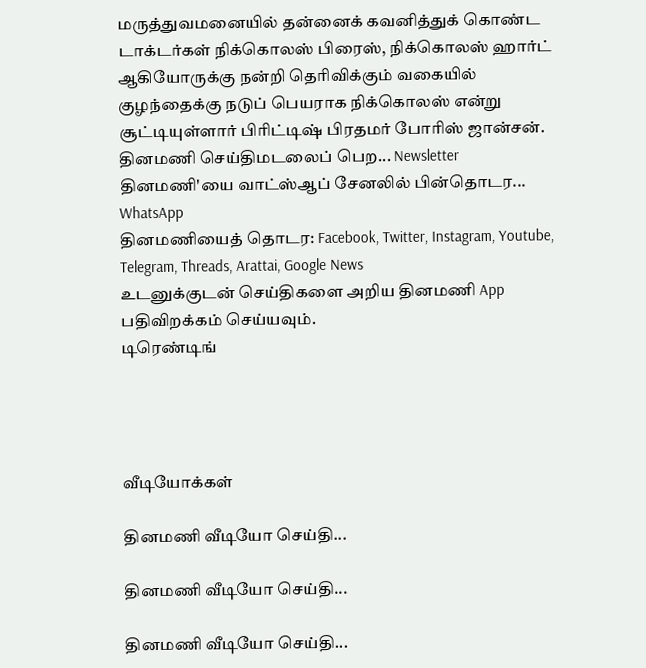மருத்துவமனையில் தன்னைக் கவனித்துக் கொண்ட டாக்டர்கள் நிக்கொலஸ் பிரைஸ், நிக்கொலஸ் ஹார்ட் ஆகியோருக்கு நன்றி தெரிவிக்கும் வகையில் குழந்தைக்கு நடுப் பெயராக நிக்கொலஸ் என்று சூட்டியுள்ளார் பிரிட்டிஷ் பிரதமர் போரிஸ் ஜான்சன்.
தினமணி செய்திமடலைப் பெற... Newsletter
தினமணி'யை வாட்ஸ்ஆப் சேனலில் பின்தொடர... WhatsApp
தினமணியைத் தொடர: Facebook, Twitter, Instagram, Youtube, Telegram, Threads, Arattai, Google News
உடனுக்குடன் செய்திகளை அறிய தினமணி App பதிவிறக்கம் செய்யவும்.
டிரெண்டிங்




வீடியோக்கள்

தினமணி வீடியோ செய்தி...

தினமணி வீடியோ செய்தி...

தினமணி வீடியோ செய்தி...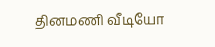தினமணி வீடியோ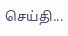செய்தி...